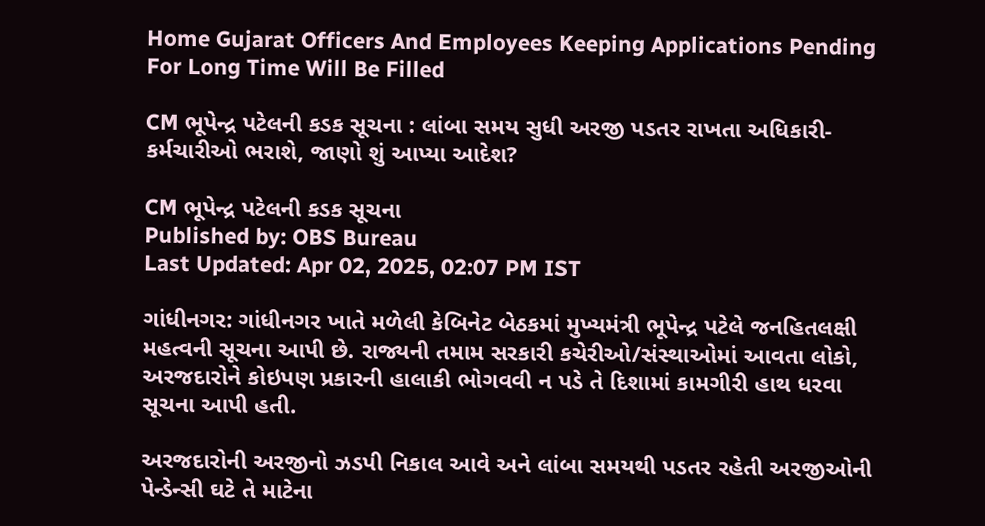Home Gujarat Officers And Employees Keeping Applications Pending For Long Time Will Be Filled

CM ભૂપેન્દ્ર પટેલની કડક સૂચના : લાંબા સમય સુધી અરજી પડતર રાખતા અધિકારી-કર્મચારીઓ ભરાશે, જાણો શું આપ્યા આદેશ?

CM ભૂપેન્દ્ર પટેલની કડક સૂચના
Published by: OBS Bureau
Last Updated: Apr 02, 2025, 02:07 PM IST

ગાંધીનગર: ગાંધીનગર ખાતે મળેલી કેબિનેટ બેઠકમાં મુખ્યમંત્રી ભૂપેન્દ્ર પટેલે જનહિતલક્ષી મહત્વની સૂચના આપી છે. રાજ્યની તમામ સરકારી કચેરીઓ/સંસ્થાઓમાં આવતા લોકો, અરજદારોને કોઇપણ પ્રકારની હાલાકી ભોગવવી ન પડે તે દિશામાં કામગીરી હાથ ધરવા સૂચના આપી હતી.

અરજદારોની અરજીનો ઝડપી નિકાલ આવે અને લાંબા સમયથી પડતર રહેતી અરજીઓની પેન્ડેન્સી ઘટે તે માટેના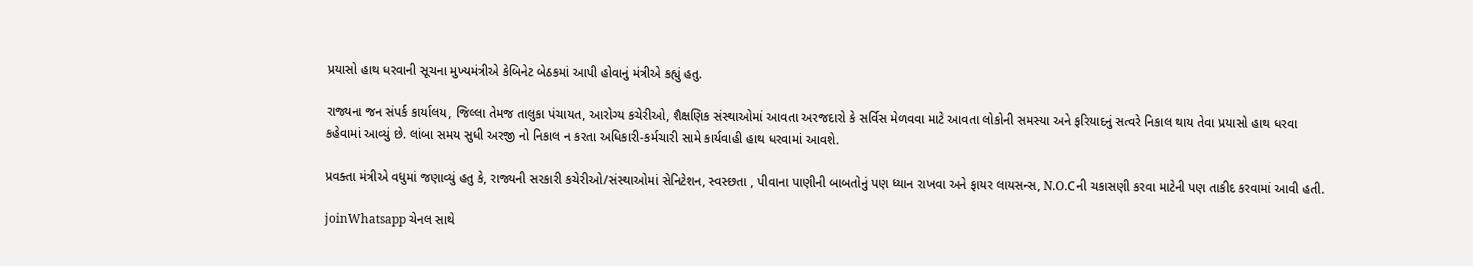પ્રયાસો હાથ ધરવાની સૂચના મુખ્યમંત્રીએ કેબિનેટ બેઠકમાં આપી હોવાનું મંત્રીએ કહ્યું હતુ.

રાજ્યના જન સંપર્ક કાર્યાલય, જિલ્લા તેમજ તાલુકા પંચાયત, આરોગ્ય કચેરીઓ, શૈક્ષણિક સંસ્થાઓમાં આવતા અરજદારો કે સર્વિસ મેળવવા માટે આવતા લોકોની સમસ્યા અને ફરિયાદનું સત્વરે નિકાલ થાય તેવા પ્રયાસો હાથ ધરવા કહેવામાં આવ્યું છે. લાંબા સમય સુધી અરજી નો નિકાલ ન કરતા અધિકારી-કર્મચારી સામે કાર્યવાહી હાથ ધરવામાં આવશે.

પ્રવક્તા મંત્રીએ વધુમાં જણાવ્યું હતુ કે, રાજ્યની સરકારી કચેરીઓ/સંસ્થાઓમાં સેનિટેશન, સ્વસ્છતા , પીવાના પાણીની બાબતોનું પણ ધ્યાન રાખવા અને ફાયર લાયસન્સ, N.O.Cની ચકાસણી કરવા માટેની પણ તાકીદ કરવામાં આવી હતી.

joinWhatsapp ચેનલ સાથે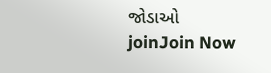જોડાઓ
joinJoin Now